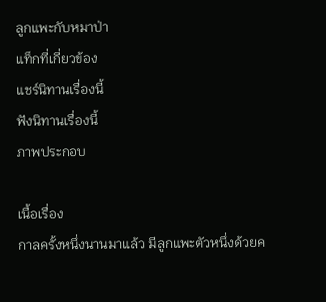ลูกแพะกับหมาป่า
แท็กที่เกี่ยวข้อง
แชร์นิทานเรื่องนี้
ฟังนิทานเรื่องนี้
ภาพประกอบ

เนื้อเรื่อง
กาลครั้งหนึ่งนานมาแล้ว มีลูกแพะตัวหนึ่งด้วยค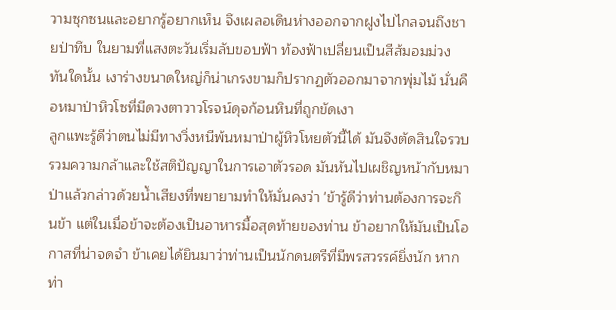วามซุกซนและอยากรู้อยากเห็น จึงเผลอเดินห่างออกจากฝูงไปไกลจนถึงชายป่าทึบ ในยามที่แสงตะวันเริ่มลับขอบฟ้า ท้องฟ้าเปลี่ยนเป็นสีส้มอมม่วง ทันใดนั้น เงาร่างขนาดใหญ่ก็น่าเกรงขามก็ปรากฏตัวออกมาจากพุ่มไม้ นั่นคือหมาป่าหิวโซที่มีดวงตาวาวโรจน์ดุจก้อนหินที่ถูกขัดเงา
ลูกแพะรู้ดีว่าตนไม่มีทางวิ่งหนีพ้นหมาป่าผู้หิวโหยตัวนี้ได้ มันจึงตัดสินใจรวบรวมความกล้าและใช้สติปัญญาในการเอาตัวรอด มันหันไปเผชิญหน้ากับหมาป่าแล้วกล่าวด้วยน้ำเสียงที่พยายามทำให้มั่นคงว่า 'ข้ารู้ดีว่าท่านต้องการจะกินข้า แต่ในเมื่อข้าจะต้องเป็นอาหารมื้อสุดท้ายของท่าน ข้าอยากให้มันเป็นโอกาสที่น่าจดจำ ข้าเคยได้ยินมาว่าท่านเป็นนักดนตรีที่มีพรสวรรค์ยิ่งนัก หากท่า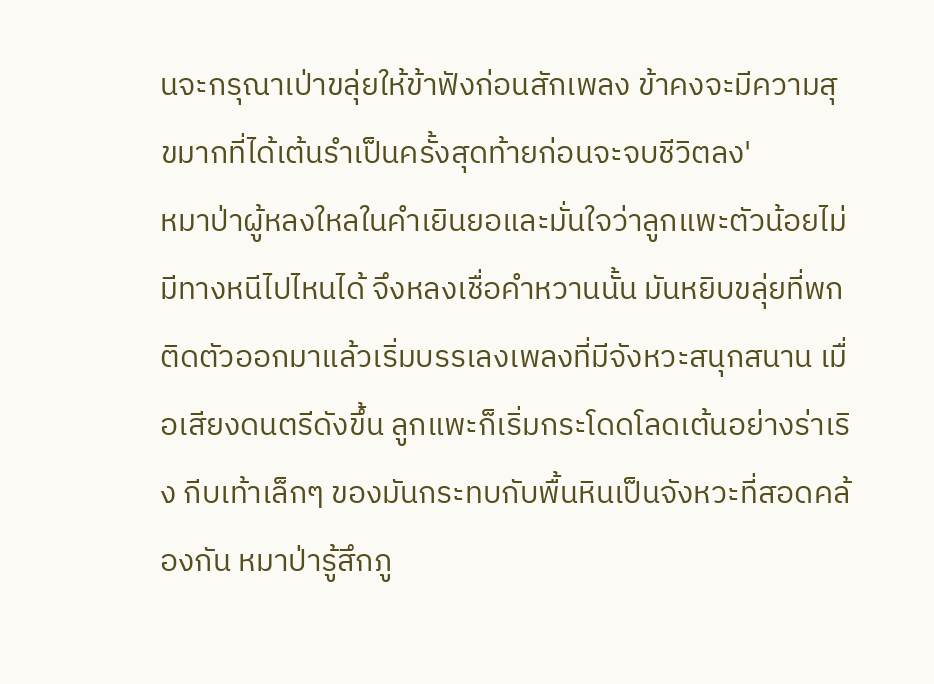นจะกรุณาเป่าขลุ่ยให้ข้าฟังก่อนสักเพลง ข้าคงจะมีความสุขมากที่ได้เต้นรำเป็นครั้งสุดท้ายก่อนจะจบชีวิตลง'
หมาป่าผู้หลงใหลในคำเยินยอและมั่นใจว่าลูกแพะตัวน้อยไม่มีทางหนีไปไหนได้ จึงหลงเชื่อคำหวานนั้น มันหยิบขลุ่ยที่พกติดตัวออกมาแล้วเริ่มบรรเลงเพลงที่มีจังหวะสนุกสนาน เมื่อเสียงดนตรีดังขึ้น ลูกแพะก็เริ่มกระโดดโลดเต้นอย่างร่าเริง กีบเท้าเล็กๆ ของมันกระทบกับพื้นหินเป็นจังหวะที่สอดคล้องกัน หมาป่ารู้สึกภู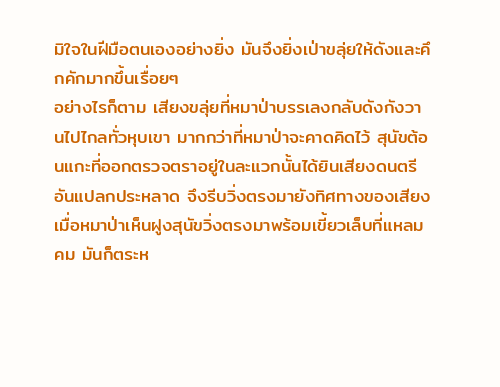มิใจในฝีมือตนเองอย่างยิ่ง มันจึงยิ่งเป่าขลุ่ยให้ดังและคึกคักมากขึ้นเรื่อยๆ
อย่างไรก็ตาม เสียงขลุ่ยที่หมาป่าบรรเลงกลับดังกังวานไปไกลทั่วหุบเขา มากกว่าที่หมาป่าจะคาดคิดไว้ สุนัขต้อนแกะที่ออกตรวจตราอยู่ในละแวกนั้นได้ยินเสียงดนตรีอันแปลกประหลาด จึงรีบวิ่งตรงมายังทิศทางของเสียง เมื่อหมาป่าเห็นฝูงสุนัขวิ่งตรงมาพร้อมเขี้ยวเล็บที่แหลมคม มันก็ตระห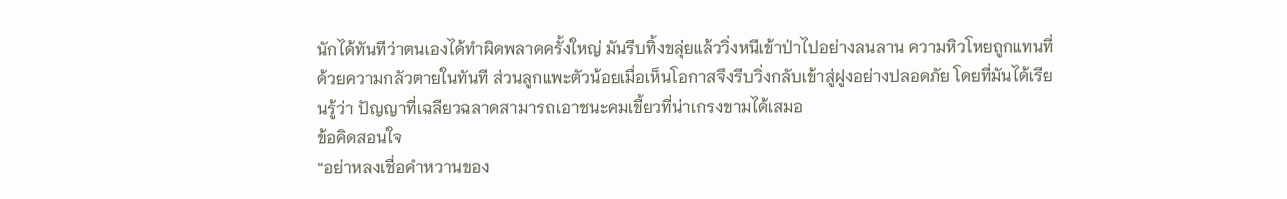นักได้ทันทีว่าตนเองได้ทำผิดพลาดครั้งใหญ่ มันรีบทิ้งขลุ่ยแล้ววิ่งหนีเข้าป่าไปอย่างลนลาน ความหิวโหยถูกแทนที่ด้วยความกลัวตายในทันที ส่วนลูกแพะตัวน้อยเมื่อเห็นโอกาสจึงรีบวิ่งกลับเข้าสู่ฝูงอย่างปลอดภัย โดยที่มันได้เรียนรู้ว่า ปัญญาที่เฉลียวฉลาดสามารถเอาชนะคมเขี้ยวที่น่าเกรงขามได้เสมอ
ข้อคิดสอนใจ
“อย่าหลงเชื่อคำหวานของ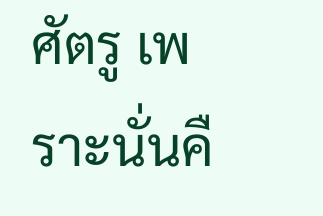ศัตรู เพราะนั่นคื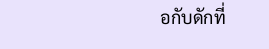อกับดักที่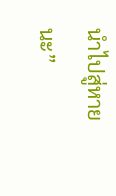นำไปสู่หายนะ”